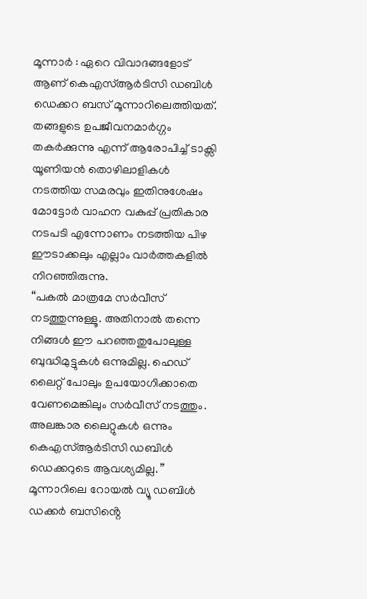മൂന്നാർ : ഏറെ വിവാദങ്ങളോട് ആണ് കെഎസ്ആർടിസി ഡബിൾ ഡെക്കറ ബസ് മൂന്നാറിലെത്തിയത്.
തങ്ങളുടെ ഉപജീവനമാർഗ്ഗം തകർക്കുന്നു എന്ന് ആരോപിച്ച് ടാക്സി യൂണിയൻ തൊഴിലാളികൾ നടത്തിയ സമരവും ഇതിനുശേഷം മോട്ടോർ വാഹന വകുപ്പ് പ്രതികാര നടപടി എന്നോണം നടത്തിയ പിഴ ഈടാക്കലും എല്ലാം വാർത്തകളിൽ നിറഞ്ഞിരുന്നു.
“പകൽ മാത്രമേ സർവീസ് നടത്തുന്നുള്ളൂ. അതിനാൽ തന്നെ നിങ്ങൾ ഈ പറഞ്ഞതുപോലുള്ള ബുദ്ധിമുട്ടുകൾ ഒന്നുമില്ല. ഹെഡ് ലൈറ്റ് പോലും ഉപയോഗിക്കാതെ വേണമെങ്കിലും സർവീസ് നടത്തും. അലങ്കാര ലൈറ്റുകൾ ഒന്നും കെഎസ്ആർടിസി ഡബിൾ ഡെക്കറുടെ ആവശ്യമില്ല. ” മൂന്നാറിലെ റോയൽ വ്യൂ ഡബിൾ ഡക്കർ ബസിൻ്റെ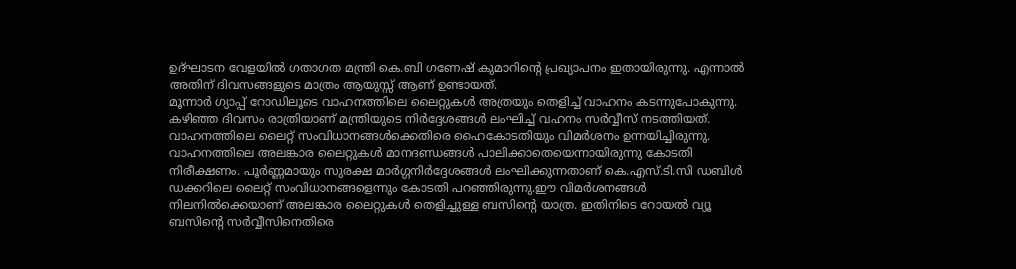ഉദ്ഘാടന വേളയിൽ ഗതാഗത മന്ത്രി കെ.ബി ഗണേഷ് കുമാറിൻ്റെ പ്രഖ്യാപനം ഇതായിരുന്നു. എന്നാൽ അതിന് ദിവസങ്ങളുടെ മാത്രം ആയുസ്സ് ആണ് ഉണ്ടായത്.
മൂന്നാർ ഗ്യാപ്പ് റോഡിലൂടെ വാഹനത്തിലെ ലൈറ്റുകൾ അത്രയും തെളിച്ച് വാഹനം കടന്നുപോകുന്നു. കഴിഞ്ഞ ദിവസം രാത്രിയാണ് മന്ത്രിയുടെ നിർദ്ദേശങ്ങൾ ലംഘിച്ച് വഹനം സർവ്വീസ് നടത്തിയത്. വാഹനത്തിലെ ലൈറ്റ് സംവിധാനങ്ങൾക്കെതിരെ ഹൈകോടതിയും വിമർശനം ഉന്നയിച്ചിരുന്നു. വാഹനത്തിലെ അലങ്കാര ലൈറ്റുകൾ മാനദണ്ഡങ്ങൾ പാലിക്കാതെയെന്നായിരുന്നു കോടതി നിരീക്ഷണം. പൂർണ്ണമായും സുരക്ഷ മാർഗ്ഗനിർദ്ദേശങ്ങൾ ലംഘിക്കുന്നതാണ് കെ.എസ്.ടി.സി ഡബിൾ ഡക്കറിലെ ലൈറ്റ് സംവിധാനങ്ങളെന്നും കോടതി പറഞ്ഞിരുന്നു.ഈ വിമർശനങ്ങൾ നിലനിൽക്കെയാണ് അലങ്കാര ലൈറ്റുകൾ തെളിച്ചുള്ള ബസിൻ്റെ യാത്ര. ഇതിനിടെ റോയൽ വ്യൂ ബസിൻ്റെ സർവ്വീസിനെതിരെ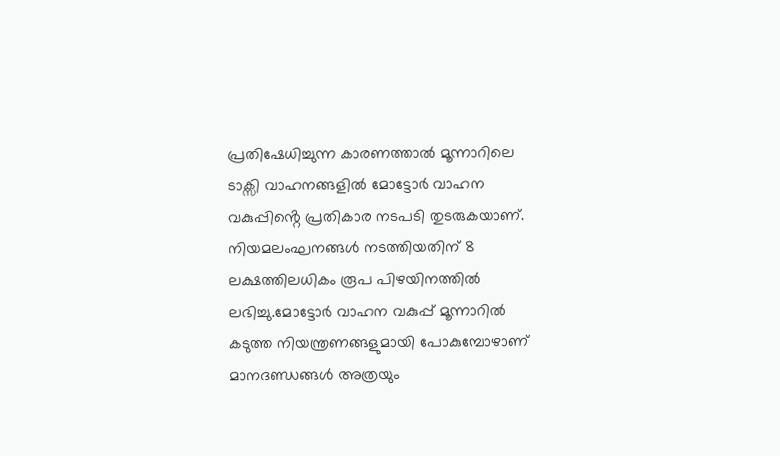പ്രതിഷേധിച്ചുന്ന കാരണത്താൽ മൂന്നാറിലെ ടാക്സി വാഹനങ്ങളിൽ മോട്ടോർ വാഹന വകുപ്പിൻ്റെ പ്രതികാര നടപടി തുടരുകയാണ്. നിയമലംഘനങ്ങൾ നടത്തിയതിന് 8 ലക്ഷത്തിലധികം രൂപ പിഴയിനത്തിൽ ലഭിച്ചു.മോട്ടോർ വാഹന വകുപ്പ് മൂന്നാറിൽ കടുത്ത നിയന്ത്രണങ്ങളുമായി പോകുമ്പോഴാണ് മാനദണ്ഡങ്ങൾ അത്രയും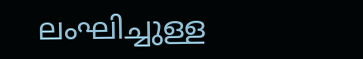ലംഘിച്ചുള്ള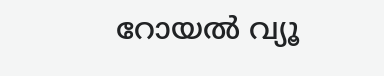റോയൽ വ്യൂ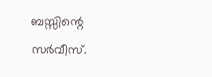ബസ്സിന്റെ സർവീസ്.